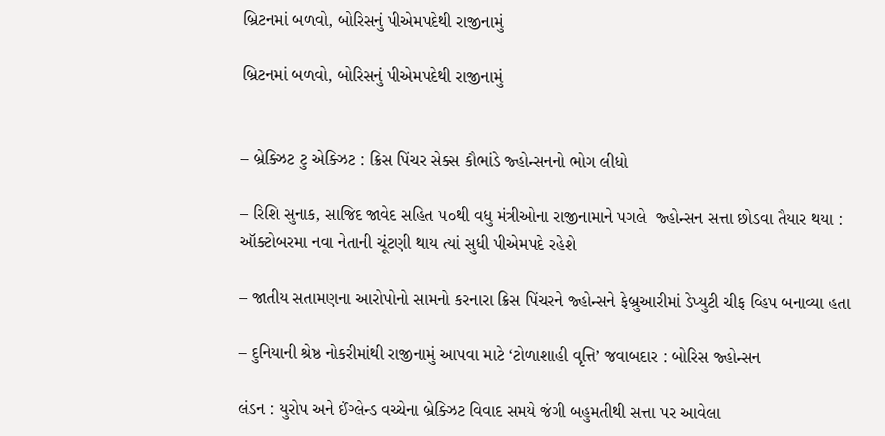બ્રિટનમાં બળવો, બોરિસનું પીએમપદેથી રાજીનામું

બ્રિટનમાં બળવો, બોરિસનું પીએમપદેથી રાજીનામું


– બ્રેક્ઝિટ ટુ એક્ઝિટ : ક્રિસ પિંચર સેક્સ કૌભાંડે જ્હોન્સનનો ભોગ લીધો

– રિશિ સુનાક, સાજિદ જાવેદ સહિત ૫૦થી વધુ મંત્રીઓના રાજીનામાને પગલે  જ્હોન્સન સત્તા છોડવા તૈયાર થયા : ઑક્ટોબરમા નવા નેતાની ચૂંટણી થાય ત્યાં સુધી પીએમપદે રહેશે

– જાતીય સતામણના આરોપોનો સામનો કરનારા ક્રિસ પિંચરને જ્હોન્સને ફેબ્રુઆરીમાં ડેપ્યુટી ચીફ વ્હિપ બનાવ્યા હતા

– દુનિયાની શ્રેષ્ઠ નોકરીમાંથી રાજીનામું આપવા માટે ‘ટોળાશાહી વૃત્તિ’ જવાબદાર : બોરિસ જ્હોન્સન

લંડન : યુરોપ અને ઈંગ્લેન્ડ વચ્ચેના બ્રેક્ઝિટ વિવાદ સમયે જંગી બહુમતીથી સત્તા પર આવેલા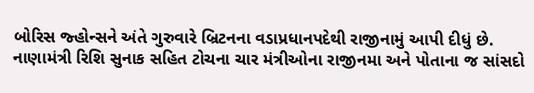બોરિસ જ્હોન્સને અંતે ગુરુવારે બ્રિટનના વડાપ્રધાનપદેથી રાજીનામું આપી દીધું છે. નાણામંત્રી રિશિ સુનાક સહિત ટોચના ચાર મંત્રીઓના રાજીનમા અને પોતાના જ સાંસદો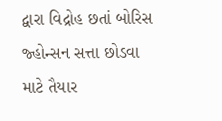દ્વારા વિદ્રોહ છતાં બોરિસ જ્હોન્સન સત્તા છોડવા  માટે તૈયાર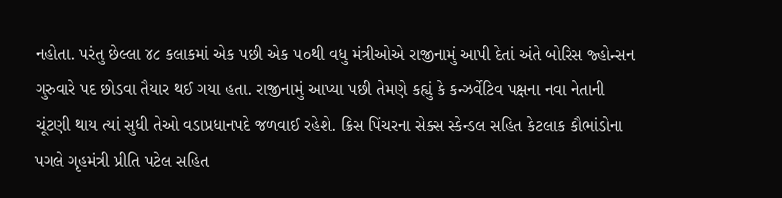નહોતા. પરંતુ છેલ્લા ૪૮ કલાકમાં એક પછી એક ૫૦થી વધુ મંત્રીઓએ રાજીનામું આપી દેતાં અંતે બોરિસ જ્હોન્સન ગુરુવારે પદ છોડવા તૈયાર થઈ ગયા હતા. રાજીનામું આપ્યા પછી તેમણે કહ્યું કે કન્ઝર્વેટિવ પક્ષના નવા નેતાની ચૂંટણી થાય ત્યાં સુધી તેઓ વડાપ્રધાનપદે જળવાઈ રહેશે. ક્રિસ પિંચરના સેક્સ સ્કેન્ડલ સહિત કેટલાક કૌભાંડોના પગલે ગૃહમંત્રી પ્રીતિ પટેલ સહિત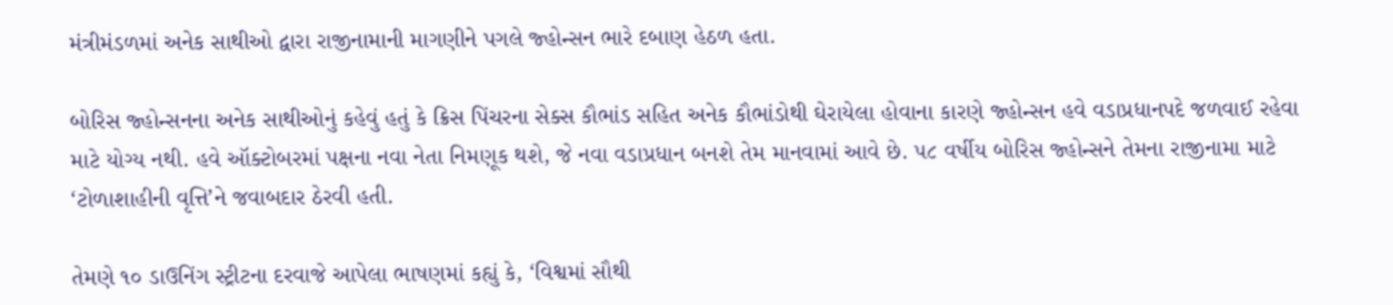મંત્રીમંડળમાં અનેક સાથીઓ દ્વારા રાજીનામાની માગણીને પગલે જ્હોન્સન ભારે દબાણ હેઠળ હતા.

બોરિસ જ્હોન્સનના અનેક સાથીઓનું કહેવું હતું કે ક્રિસ પિંચરના સેક્સ કૌભાંડ સહિત અનેક કૌભાંડોથી ઘેરાયેલા હોવાના કારણે જ્હોન્સન હવે વડાપ્રધાનપદે જળવાઈ રહેવા માટે યોગ્ય નથી. હવે ઑક્ટોબરમાં પક્ષના નવા નેતા નિમણૂક થશે, જે નવા વડાપ્રધાન બનશે તેમ માનવામાં આવે છે. ૫૮ વર્ષીય બોરિસ જ્હોન્સને તેમના રાજીનામા માટે ‘ટોળાશાહીની વૃત્તિ’ને જવાબદાર ઠેરવી હતી.

તેમણે ૧૦ ડાઉનિંગ સ્ટ્રીટના દરવાજે આપેલા ભાષણમાં કહ્યું કે, ‘વિશ્વમાં સૌથી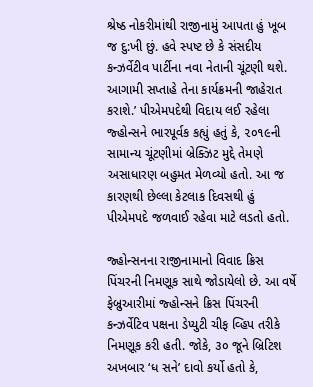શ્રેષ્ઠ નોકરીમાંથી રાજીનામું આપતા હું ખૂબ જ દુ:ખી છું. હવે સ્પષ્ટ છે કે સંસદીય કન્ઝર્વેટીવ પાર્ટીના નવા નેતાની ચૂંટણી થશે. આગામી સપ્તાહે તેના કાર્યક્રમની જાહેરાત કરાશે.’ પીએમપદેથી વિદાય લઈ રહેલા જ્હોન્સને ભારપૂર્વક કહ્યું હતું કે, ૨૦૧૯ની સામાન્ય ચૂંટણીમાં બ્રેક્ઝિટ મુદ્દે તેમણે અસાધારણ બહુમત મેળવ્યો હતો. આ જ કારણથી છેલ્લા કેટલાક દિવસથી હું પીએમપદે જળવાઈ રહેવા માટે લડતો હતો.

જ્હોન્સનના રાજીનામાનો વિવાદ ક્રિસ પિંચરની નિમણૂક સાથે જોડાયેલો છે. આ વર્ષે ફેબ્રુઆરીમાં જ્હોન્સને ક્રિસ પિંચરની કન્ઝર્વેટિવ પક્ષના ડેપ્યુટી ચીફ વ્હિપ તરીકે નિમણૂક કરી હતી. જોકે, ૩૦ જૂને બ્રિટિશ અખબાર ‘ધ સને’ દાવો કર્યો હતો કે,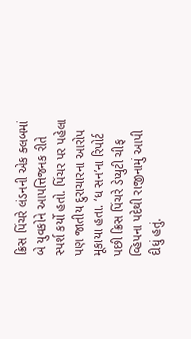ક્રિસ પિંચરે લંડનની એક ક્લબમાં બે યુવકોને આપત્તિજનક રીતે સ્પર્શ કર્યો હતો. પિંચર પર પહેલા પણ જાતીય દુરાચારના આરોપ મૂકાયા હતા. ‘ધ સન’ના રિપોર્ટ પછી ક્રિસ પિંચરે ડેપ્યુટી ચીફ વ્હિપના પદેથી રાજીનામું આપી દીધું હતું.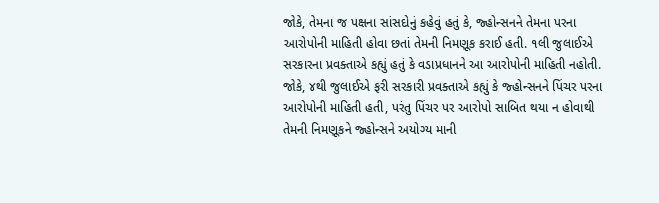જોકે, તેમના જ પક્ષના સાંસદોનું કહેવું હતું કે, જ્હોન્સનને તેમના પરના આરોપોની માહિતી હોવા છતાં તેમની નિમણૂક કરાઈ હતી. ૧લી જુલાઈએ સરકારના પ્રવક્તાએ કહ્યું હતું કે વડાપ્રધાનને આ આરોપોની માહિતી નહોતી. જોકે, ૪થી જુલાઈએ ફરી સરકારી પ્રવક્તાએ કહ્યું કે જ્હોન્સનને પિંચર પરના આરોપોની માહિતી હતી, પરંતુ પિંચર પર આરોપો સાબિત થયા ન હોવાથી તેમની નિમણૂકને જ્હોન્સને અયોગ્ય માની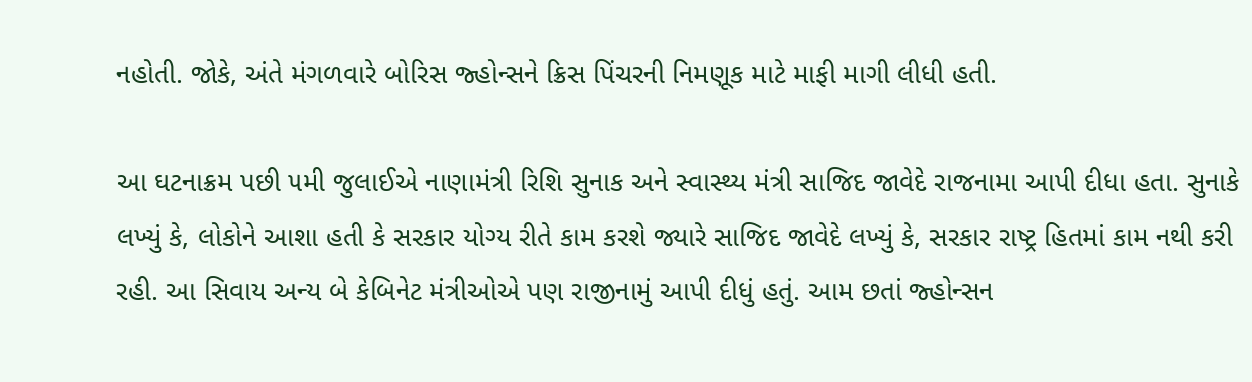નહોતી. જોકે, અંતે મંગળવારે બોરિસ જ્હોન્સને ક્રિસ પિંચરની નિમણૂક માટે માફી માગી લીધી હતી.

આ ઘટનાક્રમ પછી ૫મી જુલાઈએ નાણામંત્રી રિશિ સુનાક અને સ્વાસ્થ્ય મંત્રી સાજિદ જાવેદે રાજનામા આપી દીધા હતા. સુનાકે લખ્યું કે, લોકોને આશા હતી કે સરકાર યોગ્ય રીતે કામ કરશે જ્યારે સાજિદ જાવેદે લખ્યું કે, સરકાર રાષ્ટ્ર હિતમાં કામ નથી કરી રહી. આ સિવાય અન્ય બે કેબિનેટ મંત્રીઓએ પણ રાજીનામું આપી દીધું હતું. આમ છતાં જ્હોન્સન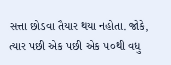સત્તા છોડવા તૈયાર થયા નહોતા. જોકે, ત્યાર પછી એક પછી એક ૫૦થી વધુ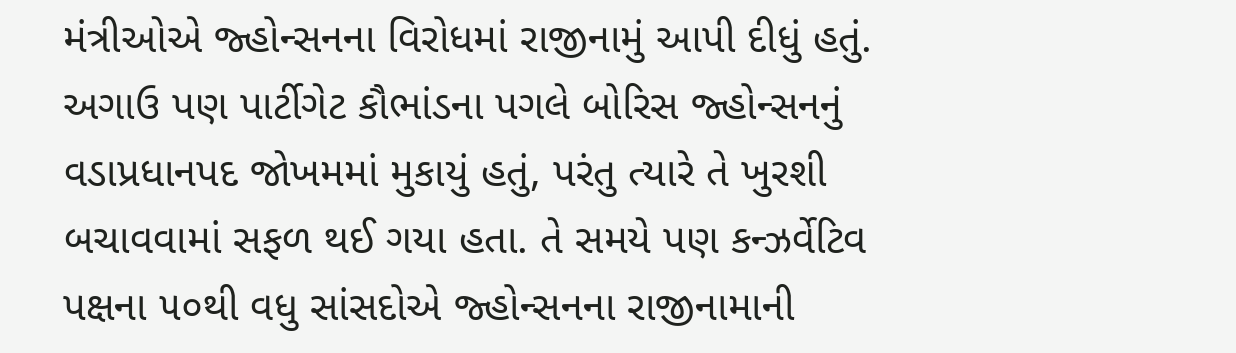મંત્રીઓએ જ્હોન્સનના વિરોધમાં રાજીનામું આપી દીધું હતું. અગાઉ પણ પાર્ટીગેટ કૌભાંડના પગલે બોરિસ જ્હોન્સનનું વડાપ્રધાનપદ જોખમમાં મુકાયું હતું, પરંતુ ત્યારે તે ખુરશી બચાવવામાં સફળ થઈ ગયા હતા. તે સમયે પણ કન્ઝર્વેટિવ પક્ષના ૫૦થી વધુ સાંસદોએ જ્હોન્સનના રાજીનામાની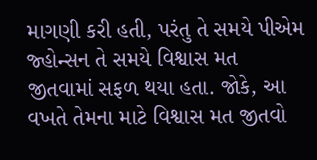માગણી કરી હતી, પરંતુ તે સમયે પીએમ જ્હોન્સન તે સમયે વિશ્વાસ મત જીતવામાં સફળ થયા હતા. જોકે, આ વખતે તેમના માટે વિશ્વાસ મત જીતવો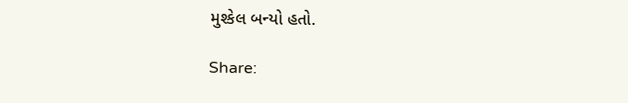મુશ્કેલ બન્યો હતો.

Share: